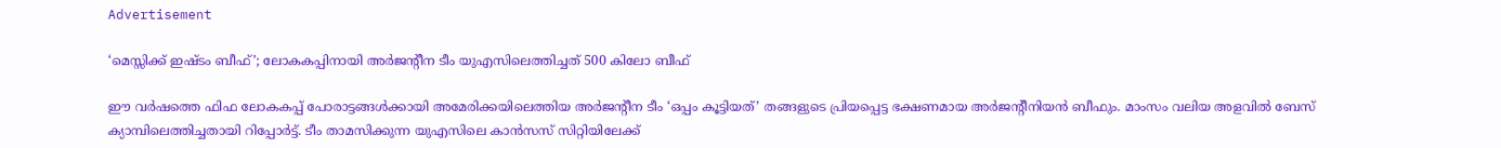Advertisement

‘മെസ്സിക്ക് ഇഷ്ടം ബീഫ്’; ലോകകപ്പിനായി അർജന്റീന ടീം യുഎസിലെത്തിച്ചത് 500 കിലോ ബീഫ്

ഈ വര്‍ഷത്തെ ഫിഫ ലോകകപ്പ് പോരാട്ടങ്ങൾക്കായി അമേരിക്കയിലെത്തിയ അർജന്റീന ടീം ‘ഒപ്പം കൂട്ടിയത്’ തങ്ങളുടെ പ്രിയപ്പെട്ട ഭക്ഷണമായ അർജന്റീനിയൻ ബീഫും. മാംസം വലിയ അളവിൽ ബേസ് ക്യാമ്പിലെത്തിച്ചതായി റിപ്പോര്‍ട്ട്. ടീം താമസിക്കുന്ന യുഎസിലെ കാൻസസ് സിറ്റിയിലേക്ക്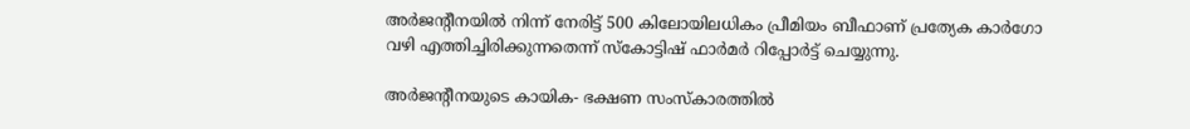അർജന്റീനയിൽ നിന്ന് നേരിട്ട് 500 കിലോയിലധികം പ്രീമിയം ബീഫാണ് പ്രത്യേക കാർഗോ വഴി എത്തിച്ചിരിക്കുന്നതെന്ന് സ്കോട്ടിഷ് ഫാര്‍മര്‍ റിപ്പോര്‍ട്ട് ചെയ്യുന്നു.

അർജന്റീനയുടെ കായിക- ഭക്ഷണ സംസ്കാരത്തിൽ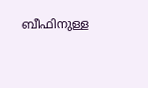ബീഫിനുള്ള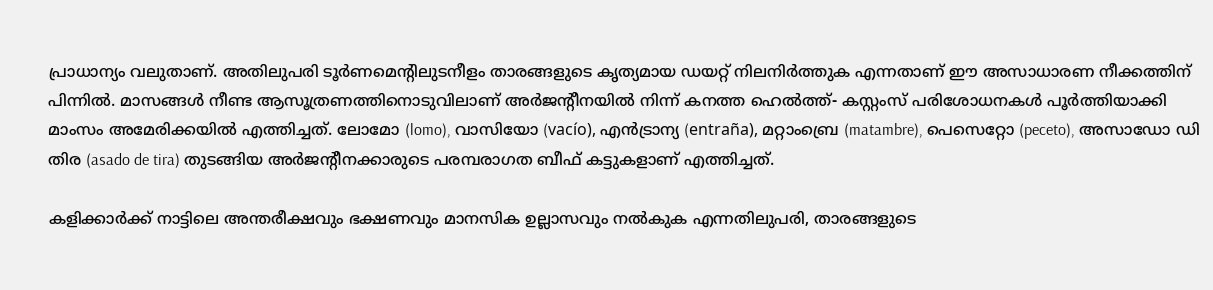പ്രാധാന്യം വലുതാണ്. അതിലുപരി ടൂർണമെന്റിലുടനീളം താരങ്ങളുടെ കൃത്യമായ ഡയറ്റ് നിലനിർത്തുക എന്നതാണ് ഈ അസാധാരണ നീക്കത്തിന് പിന്നിൽ. മാസങ്ങൾ നീണ്ട ആസൂത്രണത്തിനൊടുവിലാണ് അർജന്റീനയിൽ നിന്ന് കനത്ത ഹെല്‍ത്ത്- കസ്റ്റംസ് പരിശോധനകൾ പൂർത്തിയാക്കി മാംസം അമേരിക്കയിൽ എത്തിച്ചത്. ലോമോ (lomo), വാസിയോ (vacío), എൻട്രാന്യ (entraña), മറ്റാംബ്രെ (matambre), പെസെറ്റോ (peceto), അസാഡോ ഡി തിര (asado de tira) തുടങ്ങിയ അർജന്റീനക്കാരുടെ പരമ്പരാഗത ബീഫ് കട്ടുകളാണ് എത്തിച്ചത്.

കളിക്കാർക്ക് നാട്ടിലെ അന്തരീക്ഷവും ഭക്ഷണവും മാനസിക ഉല്ലാസവും നൽകുക എന്നതിലുപരി, താരങ്ങളുടെ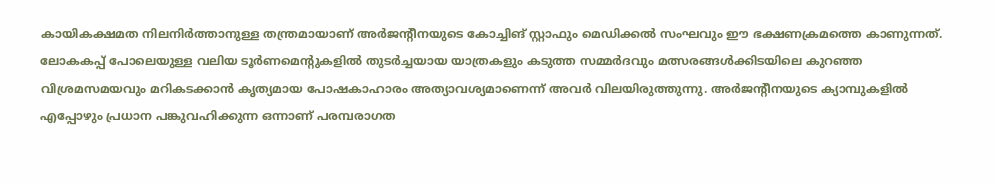കായികക്ഷമത നിലനിർത്താനുള്ള തന്ത്രമായാണ് അർജന്റീനയുടെ കോച്ചിങ് സ്റ്റാഫും മെഡിക്കൽ സംഘവും ഈ ഭക്ഷണക്രമത്തെ കാണുന്നത്. ലോകകപ്പ് പോലെയുള്ള വലിയ ടൂർണമെന്റുകളിൽ തുടർച്ചയായ യാത്രകളും കടുത്ത സമ്മർദവും മത്സരങ്ങൾക്കിടയിലെ കുറഞ്ഞ വിശ്രമസമയവും മറികടക്കാൻ കൃത്യമായ പോഷകാഹാരം അത്യാവശ്യമാണെന്ന് അവർ വിലയിരുത്തുന്നു. അർജന്റീനയുടെ ക്യാമ്പുകളിൽ എപ്പോഴും പ്രധാന പങ്കുവഹിക്കുന്ന ഒന്നാണ് പരമ്പരാഗത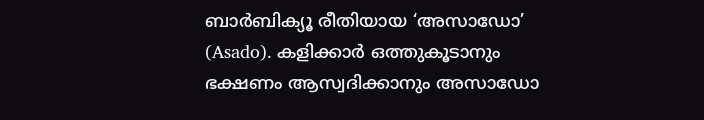ബാർബിക്യൂ രീതിയായ ‘അസാഡോ’ (Asado). കളിക്കാർ ഒത്തുകൂടാനും ഭക്ഷണം ആസ്വദിക്കാനും അസാഡോ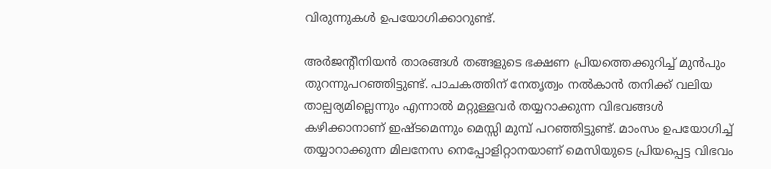വിരുന്നുകൾ ഉപയോഗിക്കാറുണ്ട്.

അർജന്റീനിയന്‍ താരങ്ങൾ തങ്ങളുടെ ഭക്ഷണ പ്രിയത്തെക്കുറിച്ച് മുൻപും തുറന്നുപറഞ്ഞിട്ടുണ്ട്. പാചകത്തിന് നേതൃത്വം നൽകാൻ തനിക്ക് വലിയ താല്പര്യമില്ലെന്നും എന്നാല്‍ മറ്റുള്ളവർ തയ്യറാക്കുന്ന വിഭവങ്ങൾ കഴിക്കാനാണ് ഇഷ്ടമെന്നും മെസ്സി മുമ്പ് പറഞ്ഞിട്ടുണ്ട്. മാംസം ഉപയോഗിച്ച് തയ്യാറാക്കുന്ന മിലനേസ നെപ്പോളിറ്റാനയാണ് മെസിയുടെ പ്രിയപ്പെട്ട വിഭവം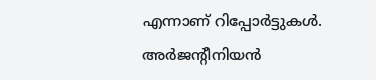എന്നാണ് റിപ്പോ‍ര്‍ട്ടുകള്‍. അർജന്റീനിയൻ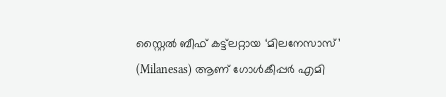സ്റ്റൈൽ ബീഫ് കട്ട്‌ലറ്റായ ‘മിലനേസാസ്’ (Milanesas) ആണ് ഗോൾകീപ്പർ എമി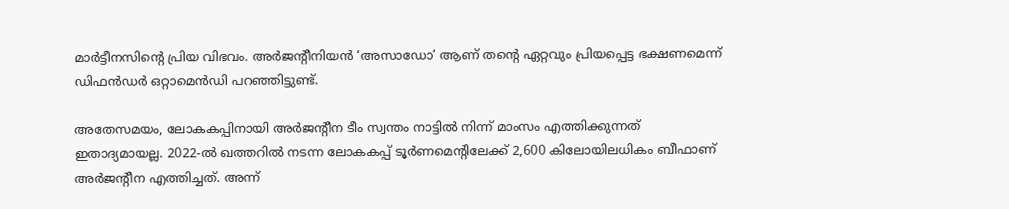മാർട്ടീനസിന്റെ പ്രിയ വിഭവം. അർജന്റീനിയൻ ‘അസാഡോ’ ആണ് തന്റെ ഏറ്റവും പ്രിയപ്പെട്ട ഭക്ഷണമെന്ന് ഡിഫൻഡർ ഒറ്റാമെൻഡി പറഞ്ഞിട്ടുണ്ട്.

അതേസമയം, ലോകകപ്പിനായി അർജന്റീന ടീം സ്വന്തം നാട്ടിൽ നിന്ന് മാംസം എത്തിക്കുന്നത് ഇതാദ്യമായല്ല. 2022-ൽ ഖത്തറിൽ നടന്ന ലോകകപ്പ് ടൂർണമെന്റിലേക്ക് 2,600 കിലോയിലധികം ബീഫാണ് അർജന്റീന എത്തിച്ചത്. അന്ന്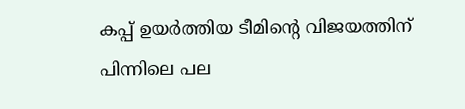കപ്പ് ഉയർത്തിയ ടീമിന്‍റെ വിജയത്തിന് പിന്നിലെ പല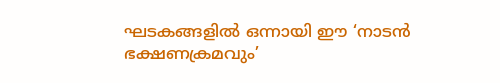ഘടകങ്ങളിൽ ഒന്നായി ഈ ‘നാടൻ ഭക്ഷണക്രമവും’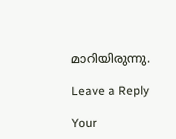മാറിയിരുന്നു.

Leave a Reply

Your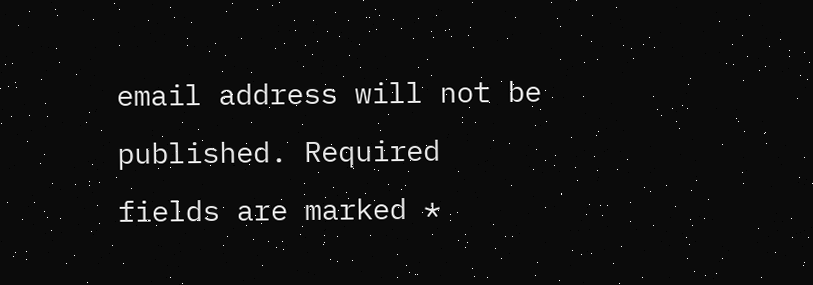email address will not be published. Required fields are marked *